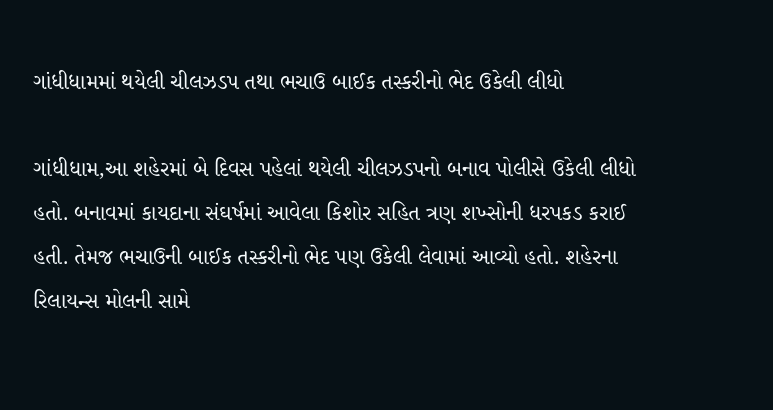ગાંધીધામમાં થયેલી ચીલઝડપ તથા ભચાઉ બાઈક તસ્કરીનો ભેદ ઉકેલી લીધો

ગાંધીધામ,આ શહેરમાં બે દિવસ પહેલાં થયેલી ચીલઝડપનો બનાવ પોલીસે ઉકેલી લીધો હતો. બનાવમાં કાયદાના સંઘર્ષમાં આવેલા કિશોર સહિત ત્રણ શખ્સોની ધરપકડ કરાઈ હતી. તેમજ ભચાઉની બાઈક તસ્કરીનો ભેદ પણ ઉકેલી લેવામાં આવ્યો હતો. શહેરના રિલાયન્સ મોલની સામે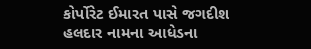કોર્પોરેટ ઈમારત પાસે જગદીશ હલદાર નામના આધેડના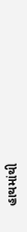હાથમાંથી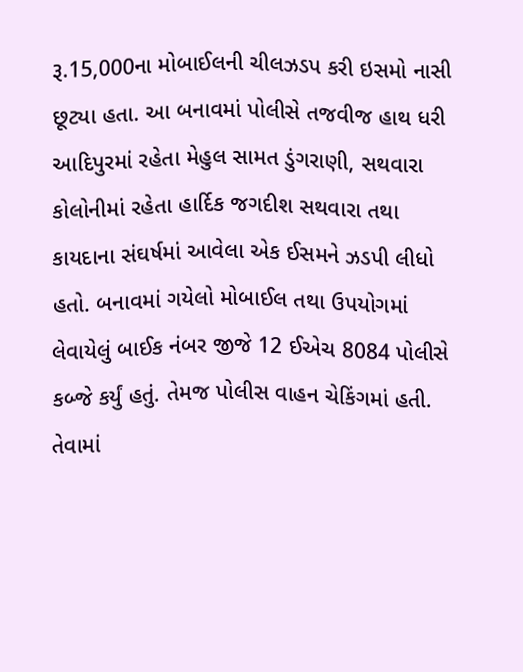રૂ.15,000ના મોબાઈલની ચીલઝડપ કરી ઇસમો નાસી છૂટ્યા હતા. આ બનાવમાં પોલીસે તજવીજ હાથ ધરી આદિપુરમાં રહેતા મેહુલ સામત ડુંગરાણી, સથવારા કોલોનીમાં રહેતા હાર્દિક જગદીશ સથવારા તથા કાયદાના સંઘર્ષમાં આવેલા એક ઈસમને ઝડપી લીધો હતો. બનાવમાં ગયેલો મોબાઈલ તથા ઉપયોગમાં લેવાયેલું બાઈક નંબર જીજે 12 ઈએચ 8084 પોલીસે કબ્જે કર્યું હતું. તેમજ પોલીસ વાહન ચેકિંગમાં હતી. તેવામાં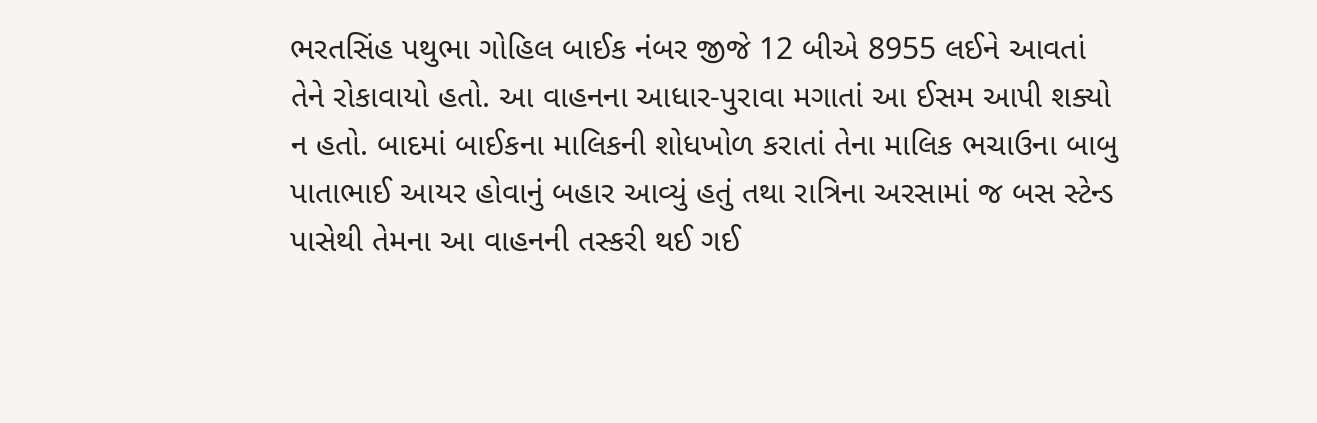ભરતસિંહ પથુભા ગોહિલ બાઈક નંબર જીજે 12 બીએ 8955 લઈને આવતાં તેને રોકાવાયો હતો. આ વાહનના આધાર-પુરાવા મગાતાં આ ઈસમ આપી શક્યો ન હતો. બાદમાં બાઈકના માલિકની શોધખોળ કરાતાં તેના માલિક ભચાઉના બાબુ પાતાભાઈ આયર હોવાનું બહાર આવ્યું હતું તથા રાત્રિના અરસામાં જ બસ સ્ટેન્ડ પાસેથી તેમના આ વાહનની તસ્કરી થઈ ગઈ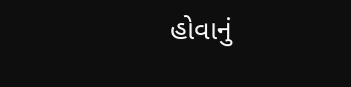હોવાનું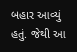બહાર આવ્યું હતું. જેથી આ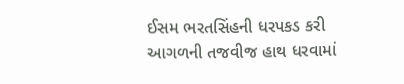ઈસમ ભરતસિંહની ધરપકડ કરી આગળની તજવીજ હાથ ધરવામાં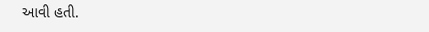આવી હતી.